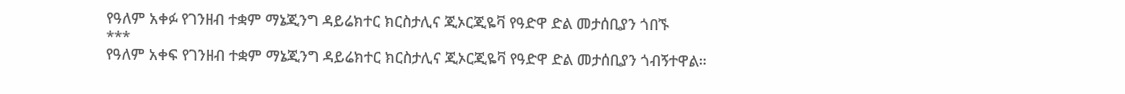የዓለም አቀፉ የገንዘብ ተቋም ማኔጂንግ ዳይሬክተር ክርስታሊና ጂኦርጂዬቫ የዓድዋ ድል መታሰቢያን ጎበኙ
***
የዓለም አቀፍ የገንዘብ ተቋም ማኔጂንግ ዳይሬክተር ክርስታሊና ጂኦርጂዬቫ የዓድዋ ድል መታሰቢያን ጎብኝተዋል።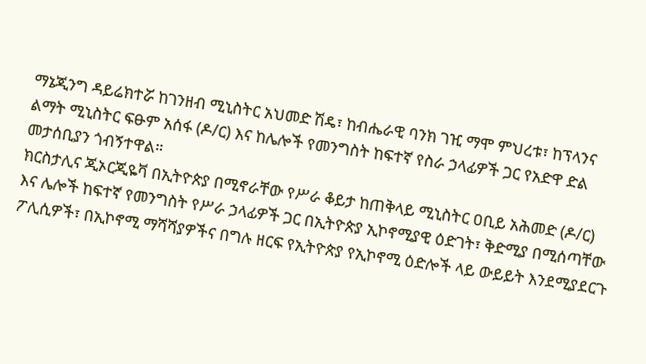ማኔጂንግ ዳይሬክተሯ ከገንዘብ ሚኒስትር አህመድ ሽዴ፣ ከብሔራዊ ባንክ ገዢ ማሞ ምህረቱ፣ ከፕላንና ልማት ሚኒስትር ፍፁም አሰፋ (ዶ/ር) እና ከሌሎች የመንግስት ከፍተኛ የስራ ኃላፊዎች ጋር የአድዋ ድል መታሰቢያን ጎብኝተዋል።
ክርስታሊና ጂኦርጂዬቫ በኢትዮጵያ በሚኖራቸው የሥራ ቆይታ ከጠቅላይ ሚኒስትር ዐቢይ አሕመድ (ዶ/ር) እና ሌሎች ከፍተኛ የመንግስት የሥራ ኃላፊዎች ጋር በኢትዮጵያ ኢኮኖሚያዊ ዕድገት፣ ቅድሚያ በሚሰጣቸው ፖሊሲዎች፣ በኢኮኖሚ ማሻሻያዎችና በግሉ ዘርፍ የኢትዮጵያ የኢኮኖሚ ዕድሎች ላይ ውይይት እንደሚያደርጉ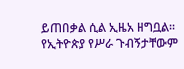ይጠበቃል ሲል ኢዜአ ዘግቧል፡፡
የኢትዮጵያ የሥራ ጉብኝታቸውም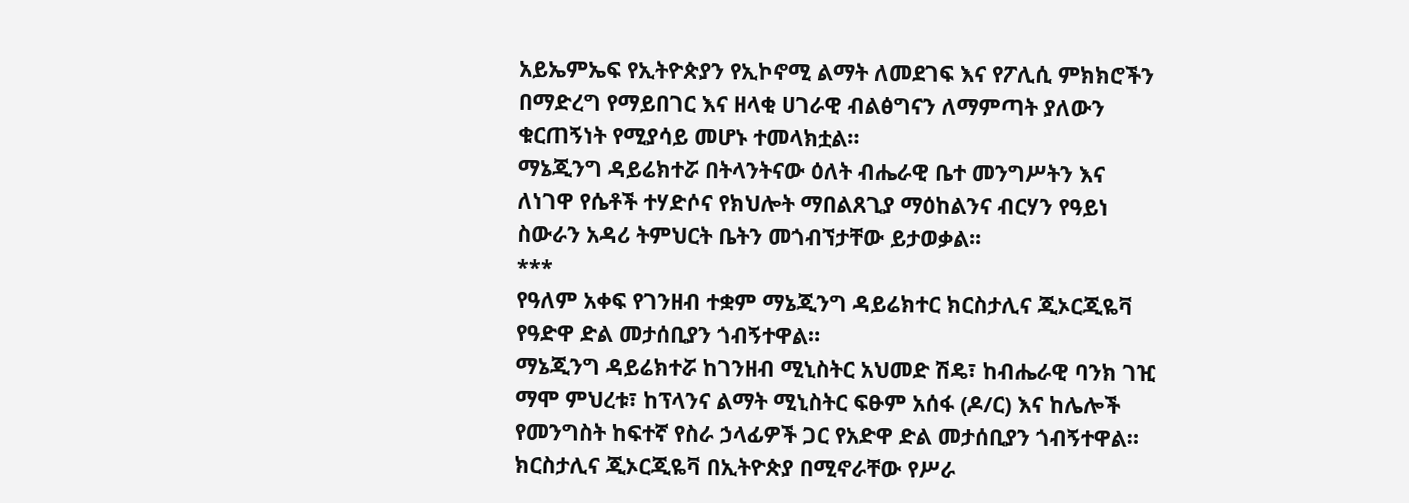አይኤምኤፍ የኢትዮጵያን የኢኮኖሚ ልማት ለመደገፍ እና የፖሊሲ ምክክሮችን በማድረግ የማይበገር እና ዘላቂ ሀገራዊ ብልፅግናን ለማምጣት ያለውን ቁርጠኝነት የሚያሳይ መሆኑ ተመላክቷል።
ማኔጂንግ ዳይሬክተሯ በትላንትናው ዕለት ብሔራዊ ቤተ መንግሥትን እና ለነገዋ የሴቶች ተሃድሶና የክህሎት ማበልጸጊያ ማዕከልንና ብርሃን የዓይነ ስውራን አዳሪ ትምህርት ቤትን መጎብኘታቸው ይታወቃል፡፡
***
የዓለም አቀፍ የገንዘብ ተቋም ማኔጂንግ ዳይሬክተር ክርስታሊና ጂኦርጂዬቫ የዓድዋ ድል መታሰቢያን ጎብኝተዋል።
ማኔጂንግ ዳይሬክተሯ ከገንዘብ ሚኒስትር አህመድ ሽዴ፣ ከብሔራዊ ባንክ ገዢ ማሞ ምህረቱ፣ ከፕላንና ልማት ሚኒስትር ፍፁም አሰፋ (ዶ/ር) እና ከሌሎች የመንግስት ከፍተኛ የስራ ኃላፊዎች ጋር የአድዋ ድል መታሰቢያን ጎብኝተዋል።
ክርስታሊና ጂኦርጂዬቫ በኢትዮጵያ በሚኖራቸው የሥራ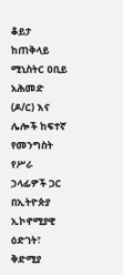ቆይታ ከጠቅላይ ሚኒስትር ዐቢይ አሕመድ (ዶ/ር) እና ሌሎች ከፍተኛ የመንግስት የሥራ ኃላፊዎች ጋር በኢትዮጵያ ኢኮኖሚያዊ ዕድገት፣ ቅድሚያ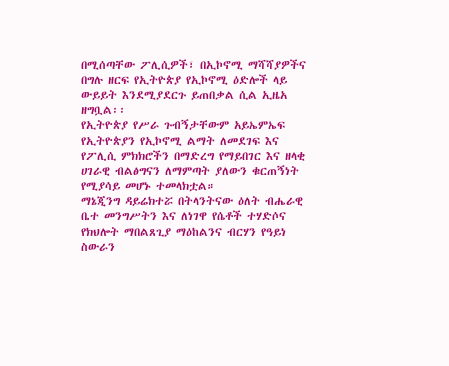በሚሰጣቸው ፖሊሲዎች፣ በኢኮኖሚ ማሻሻያዎችና በግሉ ዘርፍ የኢትዮጵያ የኢኮኖሚ ዕድሎች ላይ ውይይት እንደሚያደርጉ ይጠበቃል ሲል ኢዜአ ዘግቧል፡፡
የኢትዮጵያ የሥራ ጉብኝታቸውም አይኤምኤፍ የኢትዮጵያን የኢኮኖሚ ልማት ለመደገፍ እና የፖሊሲ ምክክሮችን በማድረግ የማይበገር እና ዘላቂ ሀገራዊ ብልፅግናን ለማምጣት ያለውን ቁርጠኝነት የሚያሳይ መሆኑ ተመላክቷል።
ማኔጂንግ ዳይሬክተሯ በትላንትናው ዕለት ብሔራዊ ቤተ መንግሥትን እና ለነገዋ የሴቶች ተሃድሶና የክህሎት ማበልጸጊያ ማዕከልንና ብርሃን የዓይነ ስውራን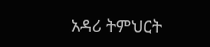አዳሪ ትምህርት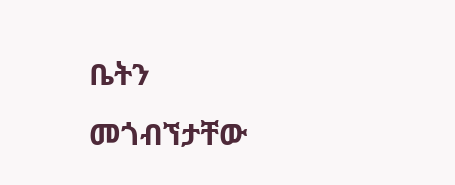ቤትን መጎብኘታቸው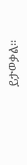ይታወቃል፡፡